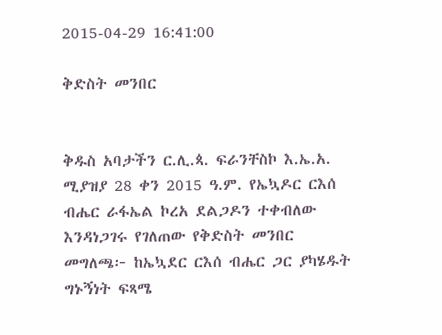2015-04-29 16:41:00

ቅድስት መንበር


ቅዱስ አባታችን ር.ሊ.ጳ. ፍራንቸስኮ እ.ኤ.አ. ሚያዝያ 28 ቀን 2015 ዓ.ም. የኤኳዶር ርእሰ ብሔር ራፋኤል ኮረአ ደልጋዶን ተቀብለው እንዳነጋገሩ የገለጠው የቅድስት መንበር መግለጫ፦ ከኤኳደር ርእሰ ብሔር ጋር ያካሄዱት ግኑኝነት ፍጻሜ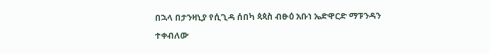በኋላ በታንዛኒያ የሲጊዳ ሰበካ ጳጳስ ብፁዕ አቡነ ኤድዋርድ ማፑንዳን ተቀብለው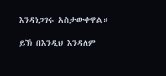እንዳነጋገሩ አስታውቀዋል።

ይኽ በእንዲህ እንዳለም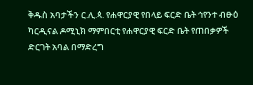ቅዱስ አባታችን ር.ሊ.ጳ. የሐዋርያዊ የበላይ ፍርድ ቤት ኅየንተ ብፁዕ ካርዲናል ዶሚኒክ ማምበርቲ የሐዋርያዊ ፍርድ ቤት የጠበቃዎች ድርገት አባል በማድረግ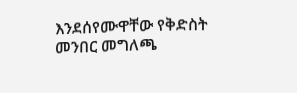እንደሰየሙዋቸው የቅድስት መንበር መግለጫ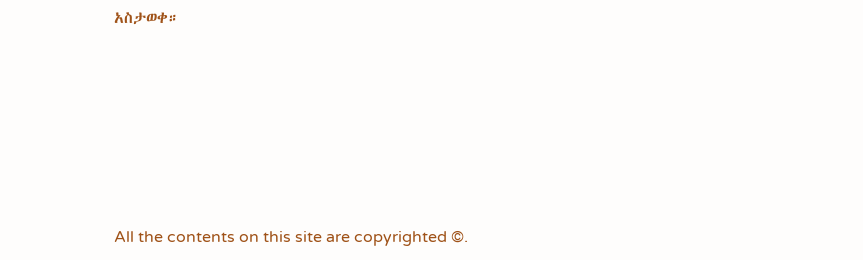አስታወቀ።








All the contents on this site are copyrighted ©.